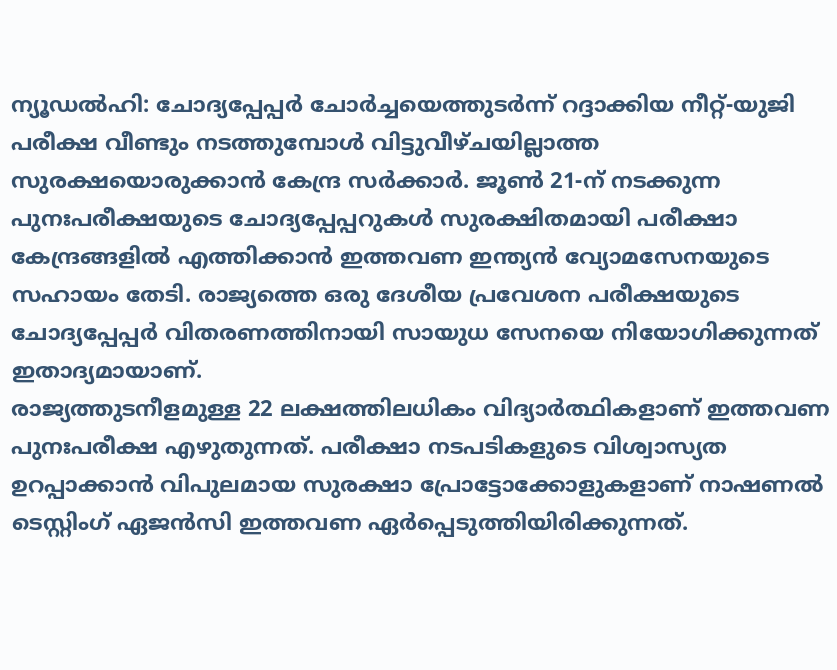ന്യൂഡൽഹി: ചോദ്യപ്പേപ്പർ ചോർച്ചയെത്തുടർന്ന് റദ്ദാക്കിയ നീറ്റ്-യുജി പരീക്ഷ വീണ്ടും നടത്തുമ്പോൾ വിട്ടുവീഴ്ചയില്ലാത്ത സുരക്ഷയൊരുക്കാൻ കേന്ദ്ര സർക്കാർ. ജൂൺ 21-ന് നടക്കുന്ന പുനഃപരീക്ഷയുടെ ചോദ്യപ്പേപ്പറുകൾ സുരക്ഷിതമായി പരീക്ഷാ കേന്ദ്രങ്ങളിൽ എത്തിക്കാൻ ഇത്തവണ ഇന്ത്യൻ വ്യോമസേനയുടെ സഹായം തേടി. രാജ്യത്തെ ഒരു ദേശീയ പ്രവേശന പരീക്ഷയുടെ ചോദ്യപ്പേപ്പർ വിതരണത്തിനായി സായുധ സേനയെ നിയോഗിക്കുന്നത് ഇതാദ്യമായാണ്.
രാജ്യത്തുടനീളമുള്ള 22 ലക്ഷത്തിലധികം വിദ്യാർത്ഥികളാണ് ഇത്തവണ പുനഃപരീക്ഷ എഴുതുന്നത്. പരീക്ഷാ നടപടികളുടെ വിശ്വാസ്യത ഉറപ്പാക്കാൻ വിപുലമായ സുരക്ഷാ പ്രോട്ടോക്കോളുകളാണ് നാഷണൽ ടെസ്റ്റിംഗ് ഏജൻസി ഇത്തവണ ഏർപ്പെടുത്തിയിരിക്കുന്നത്.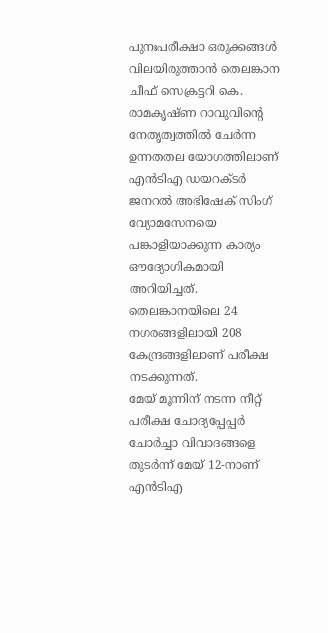പുനഃപരീക്ഷാ ഒരുക്കങ്ങൾ വിലയിരുത്താൻ തെലങ്കാന ചീഫ് സെക്രട്ടറി കെ. രാമകൃഷ്ണ റാവുവിന്റെ നേതൃത്വത്തിൽ ചേർന്ന ഉന്നതതല യോഗത്തിലാണ് എൻടിഎ ഡയറക്ടർ ജനറൽ അഭിഷേക് സിംഗ് വ്യോമസേനയെ പങ്കാളിയാക്കുന്ന കാര്യം ഔദ്യോഗികമായി അറിയിച്ചത്. തെലങ്കാനയിലെ 24 നഗരങ്ങളിലായി 208 കേന്ദ്രങ്ങളിലാണ് പരീക്ഷ നടക്കുന്നത്.
മേയ് മൂന്നിന് നടന്ന നീറ്റ് പരീക്ഷ ചോദ്യപ്പേപ്പർ ചോർച്ചാ വിവാദങ്ങളെ തുടർന്ന് മേയ് 12-നാണ് എൻടിഎ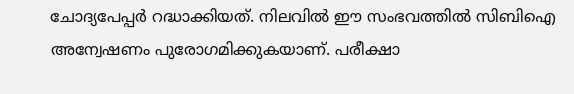ചോദ്യപേപ്പർ റദ്ധാക്കിയത്. നിലവിൽ ഈ സംഭവത്തിൽ സിബിഐ അന്വേഷണം പുരോഗമിക്കുകയാണ്. പരീക്ഷാ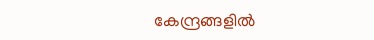കേന്ദ്രങ്ങളിൽ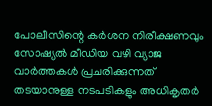പോലീസിന്റെ കർശന നിരീക്ഷണവും സോഷ്യൽ മീഡിയ വഴി വ്യാജ വാർത്തകൾ പ്രചരിക്കുന്നത് തടയാനുള്ള നടപടികളും അധികൃതർ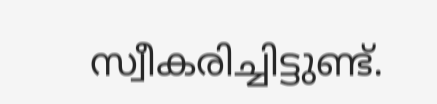സ്വീകരിച്ചിട്ടുണ്ട്.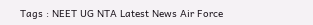Tags : NEET UG NTA Latest News Air Force